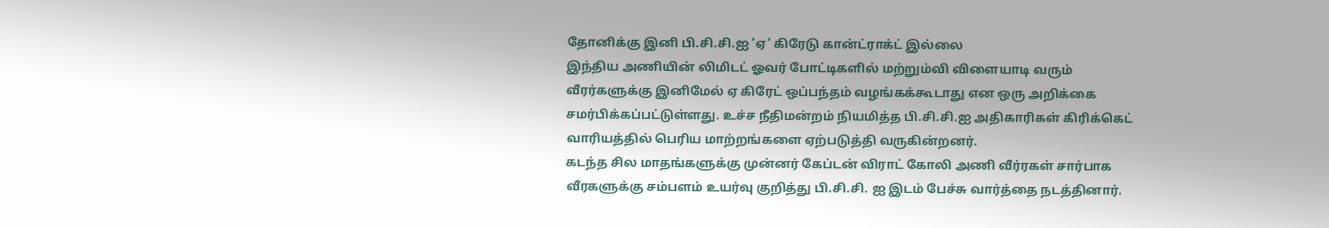தோனிக்கு இனி பி.சி.சி.ஐ ‘ஏ’ கிரேடு கான்ட்ராக்ட் இல்லை
இந்திய அணியின் லிமிடட் ஓவர் போட்டிகளில் மற்றும்வி விளையாடி வரும் வீரர்களுக்கு இனிமேல் ஏ கிரேட் ஒப்பந்தம் வழங்கக்கூடாது என ஒரு அறிக்கை சமர்பிக்கப்பட்டுள்ளது. உச்ச நீதிமன்றம் நியமித்த பி.சி.சி.ஐ அதிகாரிகள் கிரிக்கெட் வாரியத்தில் பெரிய மாற்றங்களை ஏற்படுத்தி வருகின்றனர்.
கடந்த சில மாதங்களுக்கு முன்னர் கேப்டன் விராட் கோலி அணி வீர்ரகள் சார்பாக வீரகளுக்கு சம்பளம் உயர்வு குறித்து பி.சி.சி. ஐ இடம் பேச்சு வார்த்தை நடத்தினார்.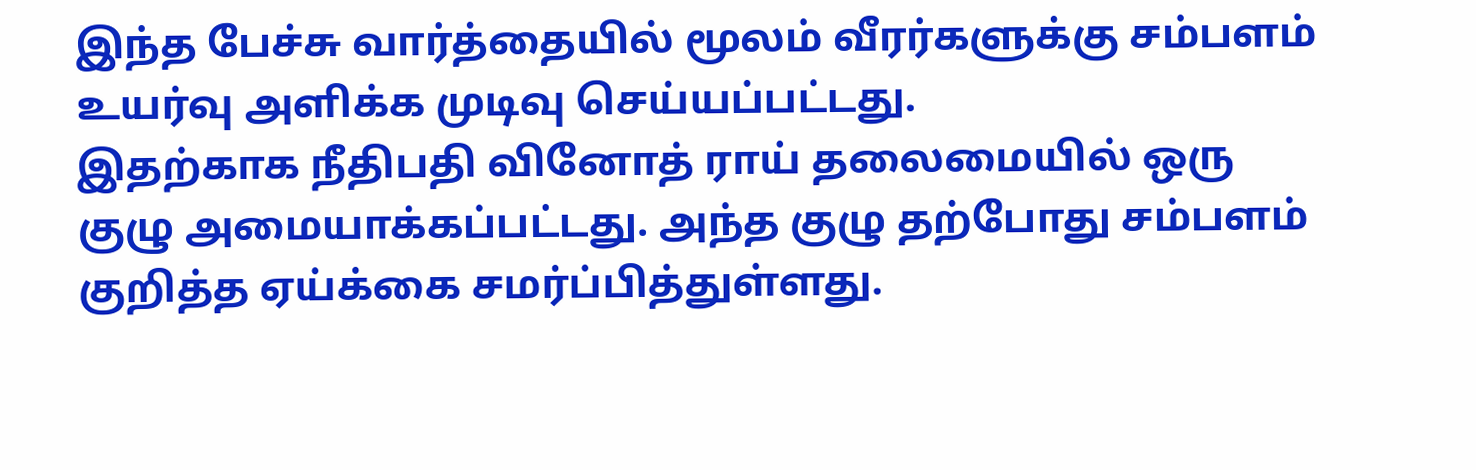இந்த பேச்சு வார்த்தையில் மூலம் வீரர்களுக்கு சம்பளம் உயர்வு அளிக்க முடிவு செய்யப்பட்டது.
இதற்காக நீதிபதி வினோத் ராய் தலைமையில் ஒரு குழு அமையாக்கப்பட்டது. அந்த குழு தற்போது சம்பளம் குறித்த ஏய்க்கை சமர்ப்பித்துள்ளது.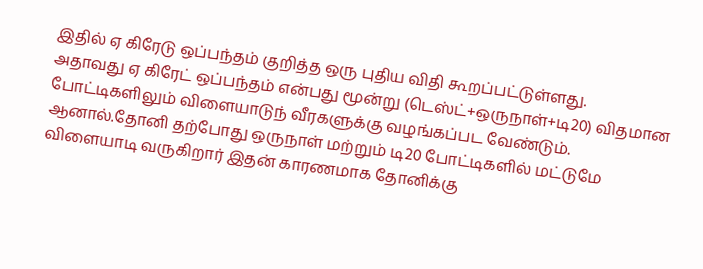இதில் ஏ கிரேடு ஒப்பந்தம் குறித்த ஒரு புதிய விதி கூறப்பட்டுள்ளது.
அதாவது ஏ கிரேட் ஒப்பந்தம் என்பது மூன்று (டெஸ்ட்+ஒருநாள்+டி20) விதமான போட்டிகளிலும் விளையாடுந் வீரகளுக்கு வழங்கப்பட வேண்டும். ஆனால்.தோனி தற்போது ஒருநாள் மற்றும் டி20 போட்டிகளில் மட்டுமே விளையாடி வருகிறார் இதன் காரணமாக தோனிக்கு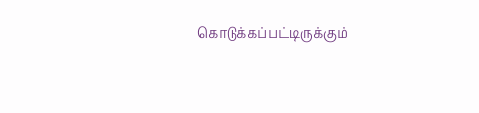கொடுக்கப்பட்டிருக்கும்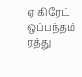ஏ கிரேட் ஒப்பந்தம் ரத்து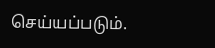செய்யப்படும்.